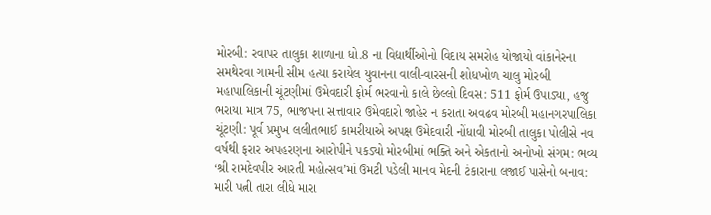મોરબી: રવાપર તાલુકા શાળાના ધો.8 ના વિદ્યાર્થીઓનો વિદાય સમરોહ યોજાયો વાંકાનેરના સમથેરવા ગામની સીમ હત્યા કરાયેલ યુવાનના વાલી-વારસની શોધખોળ ચાલુ મોરબી મહાપાલિકાની ચૂંટણીમાં ઉમેવદારી ફોર્મ ભરવાનો કાલે છેલ્લો દિવસ: 511 ફોર્મ ઉપાડ્યા, હજુ ભરાયા માત્ર 75, ભાજપના સત્તાવાર ઉમેવદારો જાહેર ન કરાતા અવઢવ મોરબી મહાનગરપાલિકા ચૂંટણી: પૂર્વ પ્રમુખ લલીતભાઈ કામરીયાએ અપક્ષ ઉમેદવારી નોંધાવી મોરબી તાલુકા પોલીસે નવ વર્ષથી ફરાર અપહરણના આરોપીને પકડ્યો મોરબીમાં ભક્તિ અને એકતાનો અનોખો સંગમ: ભવ્ય ‘શ્રી રામદેવપીર આરતી મહોત્સવ’માં ઉમટી પડેલી માનવ મેદની ટંકારાના લજાઈ પાસેનો બનાવ: મારી પત્ની તારા લીધે મારા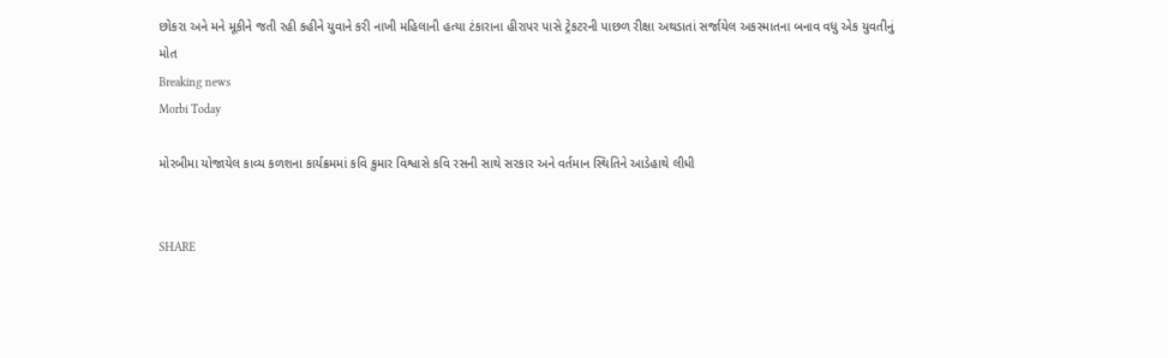છોકરા અને મને મૂકીને જતી રહી કહીને યુવાને કરી નાખી મહિલાની હત્યા ટંકારાના હીરાપર પાસે ટ્રેકટરની પાછળ રીક્ષા અથડાતાં સર્જાયેલ અકસ્માતના બનાવ વધુ એક યુવતીનું મોત
Breaking news
Morbi Today

મોરબીમા યોજાયેલ કાવ્ય કળશના કાર્યક્રમમાં કવિ કુમાર વિશ્વાસે કવિ રસની સાથે સરકાર અને વર્તમાન સ્થિતિને આડેહાથે લીધી


SHARE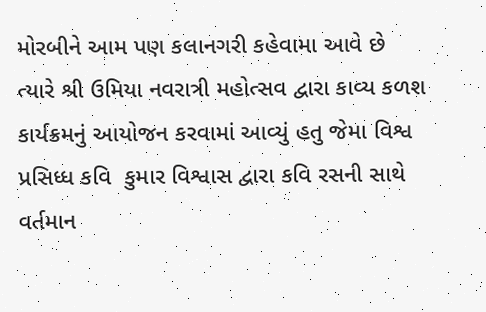મોરબીને આમ પણ કલાનગરી કહેવામા આવે છે ત્યારે શ્રી ઉમિયા નવરાત્રી મહોત્સવ દ્વારા કાવ્ય કળશ કાર્યક્રમનું આયોજન કરવામાં આવ્યું હતુ જેમા વિશ્વ પ્રસિધ્ધ કવિ  કુમાર વિશ્વાસ દ્વારા કવિ રસની સાથે વર્તમાન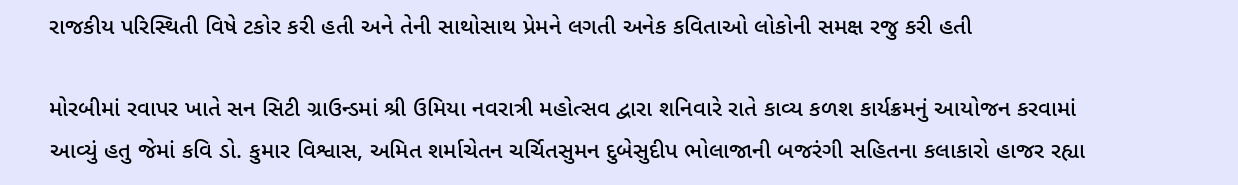રાજકીય પરિસ્થિતી વિષે ટકોર કરી હતી અને તેની સાથોસાથ પ્રેમને લગતી અનેક કવિતાઓ લોકોની સમક્ષ રજુ કરી હતી

મોરબીમાં રવાપર ખાતે સન સિટી ગ્રાઉન્ડમાં શ્રી ઉમિયા નવરાત્રી મહોત્સવ દ્વારા શનિવારે રાતે કાવ્ય કળશ કાર્યક્રમનું આયોજન કરવામાં આવ્યું હતુ જેમાં કવિ ડો. કુમાર વિશ્વાસ, અમિત શર્માચેતન ચર્ચિતસુમન દુબેસુદીપ ભોલાજાની બજરંગી સહિતના કલાકારો હાજર રહ્યા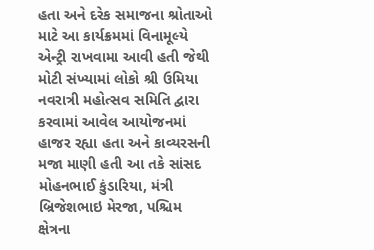હતા અને દરેક સમાજના શ્રોતાઓ માટે આ કાર્યક્રમમાં વિનામૂલ્યે એન્ટ્રી રાખવામા આવી હતી જેથી મોટી સંખ્યામાં લોકો શ્રી ઉમિયા નવરાત્રી મહોત્સવ સમિતિ દ્વારા કરવામાં આવેલ આયોજનમાં હાજર રહ્યા હતા અને કાવ્યરસની મજા માણી હતી આ તકે સાંસદ મોહનભાઈ કુંડારિયા, મંત્રી બ્રિજેશભાઇ મેરજા, પશ્ચિમ ક્ષેત્રના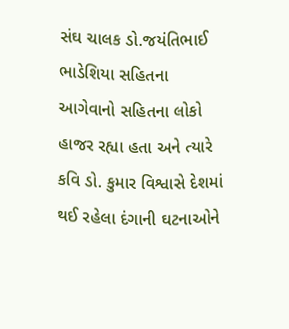સંઘ ચાલક ડો.જયંતિભાઈ ભાડેશિયા સહિતના આગેવાનો સહિતના લોકો હાજર રહ્યા હતા અને ત્યારે કવિ ડો. કુમાર વિશ્વાસે દેશમાં થઈ રહેલા દંગાની ઘટનાઓને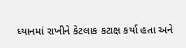ધ્યાનમાં રાખીને કેટલાક કટાક્ષ કર્યા હતા અને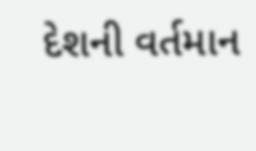દેશની વર્તમાન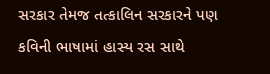સરકાર તેમજ તત્કાલિન સરકારને પણ કવિની ભાષામાં હાસ્ય રસ સાથે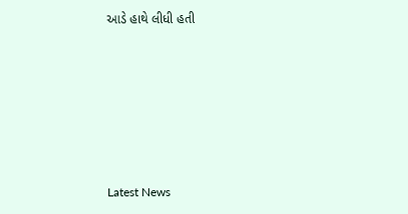આડે હાથે લીધી હતી






Latest News